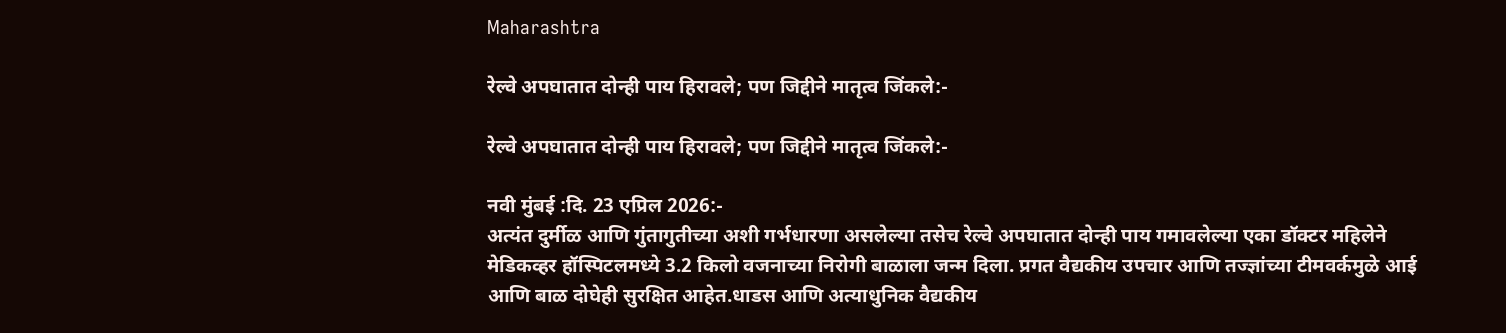Maharashtra

रेल्वे अपघातात दोन्ही पाय हिरावले; पण जिद्दीने मातृत्व जिंकले:-

रेल्वे अपघातात दोन्ही पाय हिरावले; पण जिद्दीने मातृत्व जिंकले:-

नवी मुंबई :दि. 23 एप्रिल 2026:-
अत्यंत दुर्मीळ आणि गुंतागुतीच्या अशी गर्भधारणा असलेल्या तसेच रेल्वे अपघातात दोन्ही पाय गमावलेल्या एका डॉक्टर महिलेने मेडिकव्हर हॉस्पिटलमध्ये 3.2 किलो वजनाच्या निरोगी बाळाला जन्म दिला. प्रगत वैद्यकीय उपचार आणि तज्ज्ञांच्या टीमवर्कमुळे आई आणि बाळ दोघेही सुरक्षित आहेत.धाडस आणि अत्याधुनिक वैद्यकीय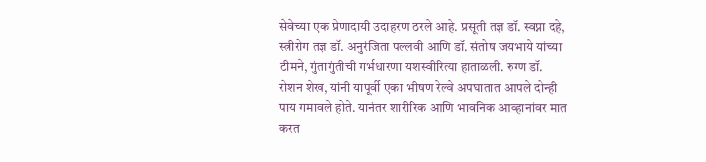सेवेच्या एक प्रेणादायी उदाहरण ठरले आहे. प्रसूती तज्ञ डॉ. स्वप्ना दहे, स्त्रीरोग तज्ञ डॉ. अनुरंजिता पल्लवी आणि डॉ. संतोष जयभाये यांच्या टीमने, गुंतागुंतीची गर्भधारणा यशस्वीरित्या हाताळली. रुग्ण डॉ. रोशन शेख, यांनी यापूर्वी एका भीषण रेल्वे अपघातात आपले दोन्ही पाय गमावले होते. यानंतर शारीरिक आणि भावनिक आव्हानांवर मात करत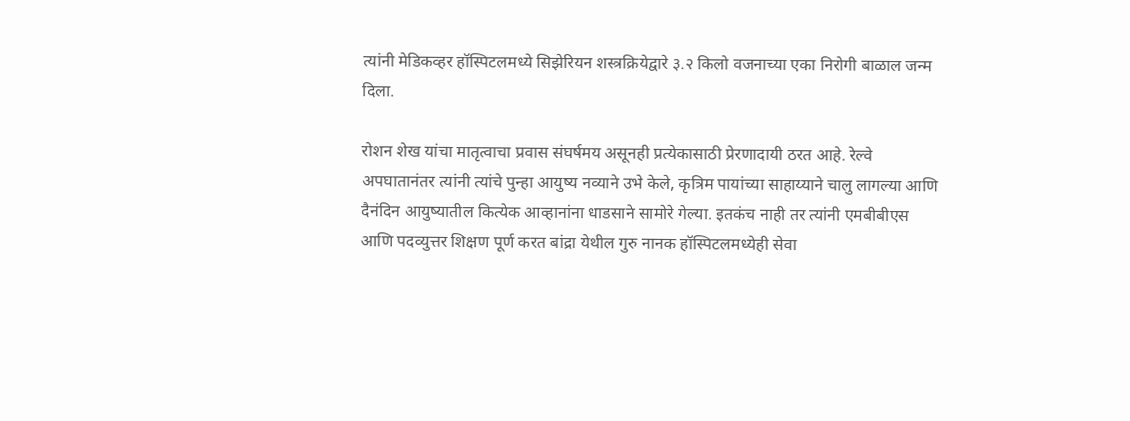त्यांनी मेडिकव्हर हॉस्पिटलमध्ये सिझेरियन शस्त्रक्रियेद्वारे ३.२ किलो वजनाच्या एका निरोगी बाळाल जन्म दिला.

रोशन शेख यांचा मातृत्वाचा प्रवास संघर्षमय असूनही प्रत्येकासाठी प्रेरणादायी ठरत आहे. रेल्वे अपघातानंतर त्यांनी त्यांचे पुन्हा आयुष्य नव्याने उभे केले, कृत्रिम पायांच्या साहाय्याने चालु लागल्या आणि दैनंदिन आयुष्यातील कित्येक आव्हानांना धाडसाने सामोरे गेल्या. इतकंच नाही तर त्यांनी एमबीबीएस आणि पदव्युत्तर शिक्षण पूर्ण करत बांद्रा येथील गुरु नानक हॉस्पिटलमध्येही सेवा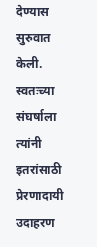देण्यास सुरुवात केली. स्वतःच्या संघर्षाला त्यांनी इतरांसाठी प्रेरणादायी उदाहरण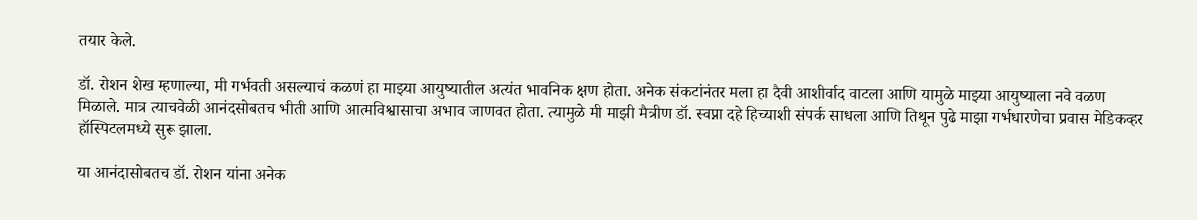तयार केले.

डॉ. रोशन शेख म्हणाल्या, मी गर्भवती असल्याचं कळणं हा माझ्या आयुष्यातील अत्यंत भावनिक क्षण होता. अनेक संकटांनंतर मला हा दैवी आशीर्वाद वाटला आणि यामुळे माझ्या आयुष्याला नवे वळण मिळाले. मात्र त्याचवेळी आनंदसोबतच भीती आणि आत्मविश्वासाचा अभाव जाणवत होता. त्यामुळे मी माझी मैत्रीण डॉ. स्वप्ना दहे हिच्याशी संपर्क साधला आणि तिथून पुढे माझा गर्भधारणेचा प्रवास मेडिकव्हर हॉस्पिटलमध्ये सुरू झाला.

या आनंदासोबतच डॉ. रोशन यांना अनेक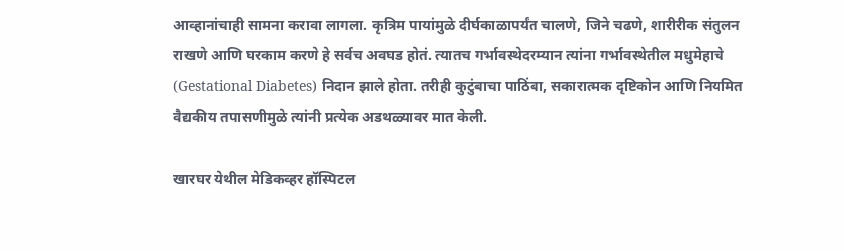आव्हानांचाही सामना करावा लागला. कृत्रिम पायांमुळे दीर्घकाळापर्यंत चालणे, जिने चढणे, शारीरीक संतुलन राखणे आणि घरकाम करणे हे सर्वच अवघड होतं. त्यातच गर्भावस्थेदरम्यान त्यांना गर्भावस्थेतील मधुमेहाचे (Gestational Diabetes) निदान झाले होता. तरीही कुटुंबाचा पाठिंबा, सकारात्मक दृष्टिकोन आणि नियमित वैद्यकीय तपासणीमुळे त्यांनी प्रत्येक अडथळ्यावर मात केली.

खारघर येथील मेडिकव्हर हॉस्पिटल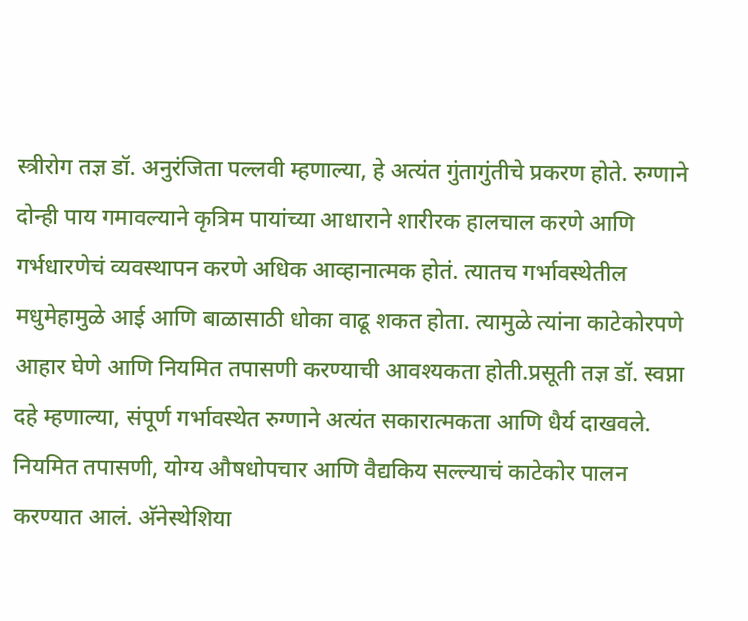स्त्रीरोग तज्ञ डॉ. अनुरंजिता पल्लवी म्हणाल्या, हे अत्यंत गुंतागुंतीचे प्रकरण होते. रुग्णाने दोन्ही पाय गमावल्याने कृत्रिम पायांच्या आधाराने शारीरक हालचाल करणे आणि गर्भधारणेचं व्यवस्थापन करणे अधिक आव्हानात्मक होतं. त्यातच गर्भावस्थेतील मधुमेहामुळे आई आणि बाळासाठी धोका वाढू शकत होता. त्यामुळे त्यांना काटेकोरपणे आहार घेणे आणि नियमित तपासणी करण्याची आवश्यकता होती.प्रसूती तज्ञ डॉ. स्वप्ना दहे म्हणाल्या, संपूर्ण गर्भावस्थेत रुग्णाने अत्यंत सकारात्मकता आणि धैर्य दाखवले. नियमित तपासणी, योग्य औषधोपचार आणि वैद्यकिय सल्ल्याचं काटेकोर पालन करण्यात आलं. अ‍ॅनेस्थेशिया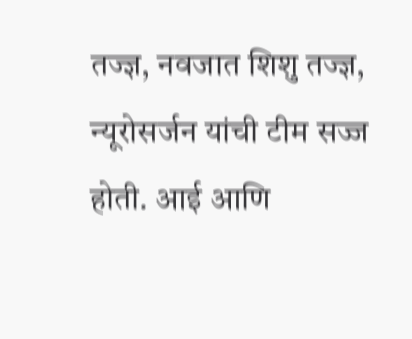तज्ज्ञ, नवजात शिशु तज्ज्ञ, न्यूरोसर्जन यांची टीम सज्ज होती. आई आणि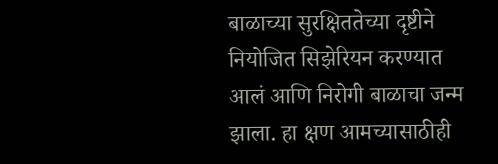बाळाच्या सुरक्षिततेच्या दृष्टीने नियोजित सिझेरियन करण्यात आलं आणि निरोगी बाळाचा जन्म झाला. हा क्षण आमच्यासाठीही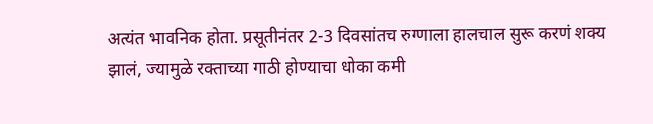अत्यंत भावनिक होता. प्रसूतीनंतर 2-3 दिवसांतच रुग्णाला हालचाल सुरू करणं शक्य झालं, ज्यामुळे रक्ताच्या गाठी होण्याचा धोका कमी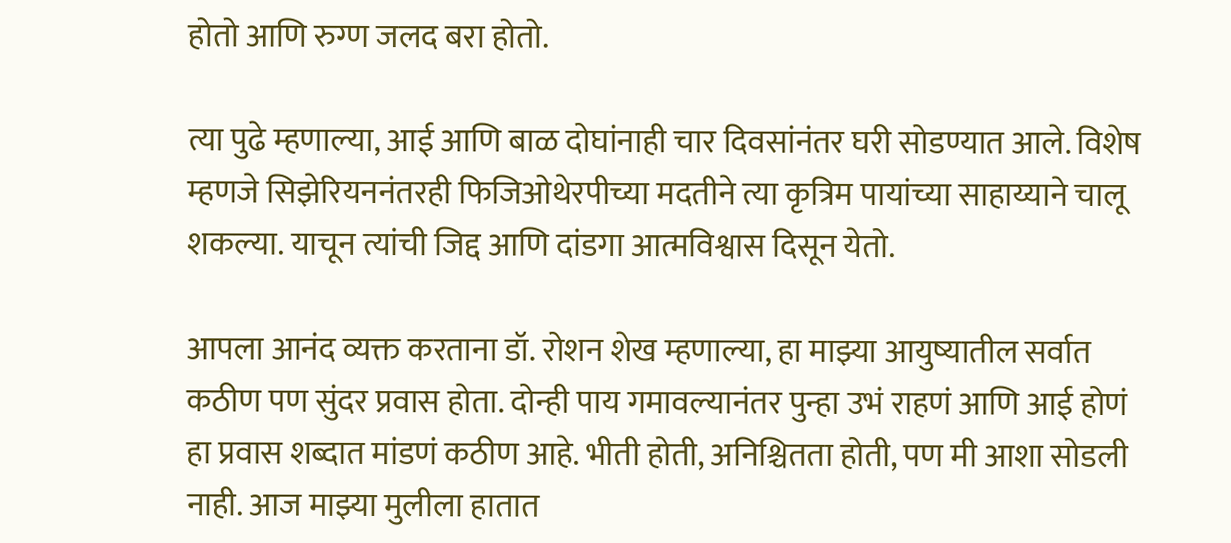होतो आणि रुग्ण जलद बरा होतो.

त्या पुढे म्हणाल्या, आई आणि बाळ दोघांनाही चार दिवसांनंतर घरी सोडण्यात आले. विशेष म्हणजे सिझेरियननंतरही फिजिओथेरपीच्या मदतीने त्या कृत्रिम पायांच्या साहाय्याने चालू शकल्या. याचून त्यांची जिद्द आणि दांडगा आत्मविश्वास दिसून येतो.

आपला आनंद व्यक्त करताना डॉ. रोशन शेख म्हणाल्या, हा माझ्या आयुष्यातील सर्वात कठीण पण सुंदर प्रवास होता. दोन्ही पाय गमावल्यानंतर पुन्हा उभं राहणं आणि आई होणं हा प्रवास शब्दात मांडणं कठीण आहे. भीती होती, अनिश्चितता होती, पण मी आशा सोडली नाही. आज माझ्या मुलीला हातात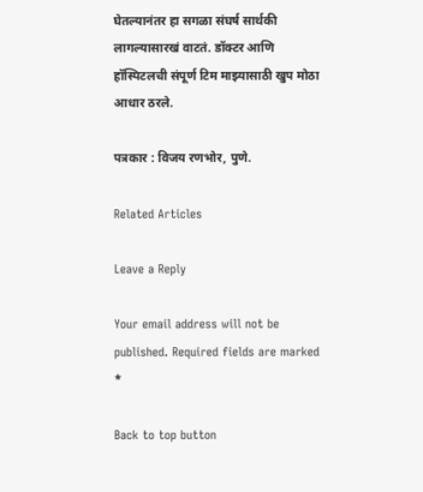घेतल्यानंतर हा सगळा संघर्ष सार्थकी लागल्यासारखं वाटतं. डॉक्टर आणि हॉस्पिटलची संपूर्ण टिम माझ्यासाठी खुप मोठा आधार ठरले.

पत्रकार : विजय रणभोर, पुणे.

Related Articles

Leave a Reply

Your email address will not be published. Required fields are marked *

Back to top button